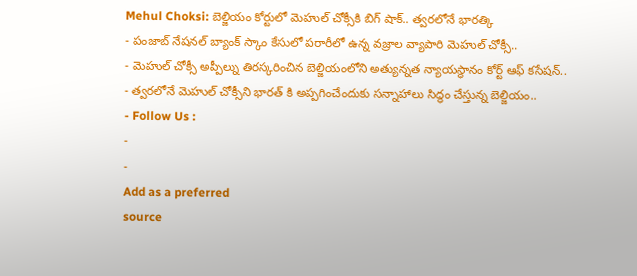Mehul Choksi: బెల్జియం కోర్టులో మెహుల్ చోక్సీకి బిగ్ షాక్.. త్వరలోనే భారత్కి
- పంజాబ్ నేషనల్ బ్యాంక్ స్కాం కేసులో పరారీలో ఉన్న వజ్రాల వ్యాపారి మెహుల్ చోక్సీ..
- మెహుల్ చోక్సీ అప్పీల్ను తిరస్కరించిన బెల్జియంలోని అత్యున్నత న్యాయస్థానం కోర్ట్ ఆఫ్ కసేషన్..
- త్వరలోనే మెహుల్ చోక్సీని భారత్ కి అప్పగించేందుకు సన్నాహాలు సిద్ధం చేస్తున్న బెల్జియం..
- Follow Us :
-
-
Add as a preferred
source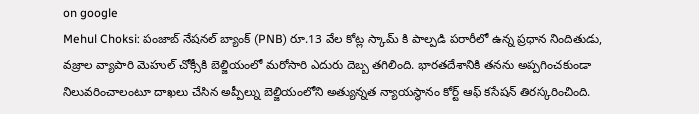on google
Mehul Choksi: పంజాబ్ నేషనల్ బ్యాంక్ (PNB) రూ.13 వేల కోట్ల స్కామ్ కి పాల్పడి పరారీలో ఉన్న ప్రధాన నిందితుడు, వజ్రాల వ్యాపారి మెహుల్ చోక్సీకి బెల్జియంలో మరోసారి ఎదురు దెబ్బ తగిలింది. భారతదేశానికి తనను అప్పగించకుండా నిలువరించాలంటూ దాఖలు చేసిన అప్పీల్ను బెల్జియంలోని అత్యున్నత న్యాయస్థానం కోర్ట్ ఆఫ్ కసేషన్ తిరస్కరించింది.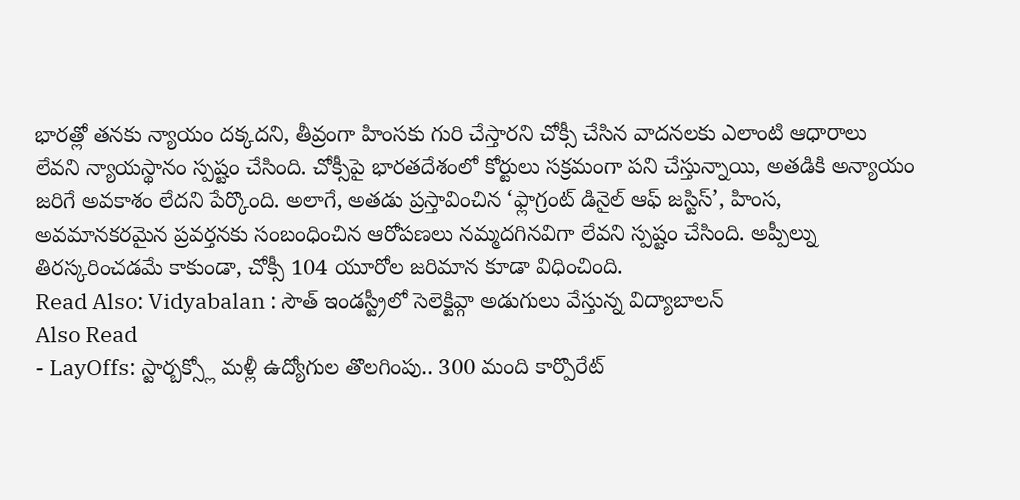భారత్లో తనకు న్యాయం దక్కదని, తీవ్రంగా హింసకు గురి చేస్తారని చోక్సీ చేసిన వాదనలకు ఎలాంటి ఆధారాలు లేవని న్యాయస్థానం స్పష్టం చేసింది. చోక్సీపై భారతదేశంలో కోర్టులు సక్రమంగా పని చేస్తున్నాయి, అతడికి అన్యాయం జరిగే అవకాశం లేదని పేర్కొంది. అలాగే, అతడు ప్రస్తావించిన ‘ఫ్లాగ్రంట్ డినైల్ ఆఫ్ జస్టిస్’, హింస, అవమానకరమైన ప్రవర్తనకు సంబంధించిన ఆరోపణలు నమ్మదగినవిగా లేవని స్పష్టం చేసింది. అప్పీల్ను తిరస్కరించడమే కాకుండా, చోక్సీ 104 యూరోల జరిమాన కూడా విధించింది.
Read Also: Vidyabalan : సౌత్ ఇండస్ట్రీలో సెలెక్టివ్గా అడుగులు వేస్తున్న విద్యాబాలన్
Also Read
- LayOffs: స్టార్బక్స్లో మళ్లీ ఉద్యోగుల తొలగింపు.. 300 మంది కార్పొరేట్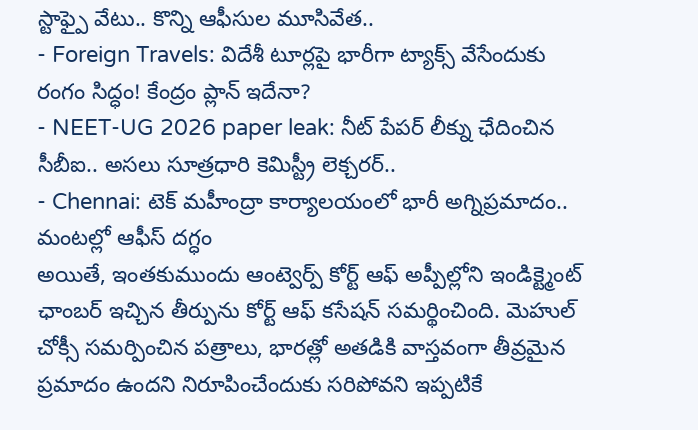స్టాఫ్పై వేటు.. కొన్ని ఆఫీసుల మూసివేత..
- Foreign Travels: విదేశీ టూర్లపై భారీగా ట్యాక్స్ వేసేందుకు రంగం సిద్ధం! కేంద్రం ప్లాన్ ఇదేనా?
- NEET-UG 2026 paper leak: నీట్ పేపర్ లీక్ను ఛేదించిన సీబీఐ.. అసలు సూత్రధారి కెమిస్ట్రీ లెక్చరర్..
- Chennai: టెక్ మహీంద్రా కార్యాలయంలో భారీ అగ్నిప్రమాదం.. మంటల్లో ఆఫీస్ దగ్ధం
అయితే, ఇంతకుముందు ఆంట్వెర్ప్ కోర్ట్ ఆఫ్ అప్పీల్లోని ఇండిక్ట్మెంట్ ఛాంబర్ ఇచ్చిన తీర్పును కోర్ట్ ఆఫ్ కసేషన్ సమర్థించింది. మెహుల్ చోక్సీ సమర్పించిన పత్రాలు, భారత్లో అతడికి వాస్తవంగా తీవ్రమైన ప్రమాదం ఉందని నిరూపించేందుకు సరిపోవని ఇప్పటికే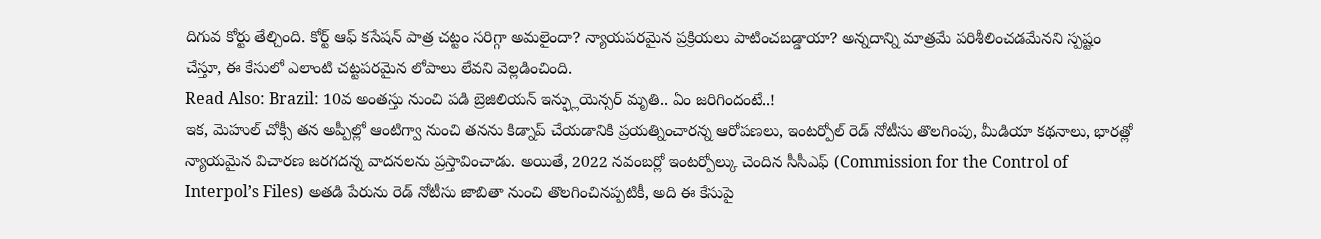దిగువ కోర్టు తేల్చింది. కోర్ట్ ఆఫ్ కసేషన్ పాత్ర చట్టం సరిగ్గా అమలైందా? న్యాయపరమైన ప్రక్రియలు పాటించబడ్డాయా? అన్నదాన్ని మాత్రమే పరిశీలించడమేనని స్పష్టం చేస్తూ, ఈ కేసులో ఎలాంటి చట్టపరమైన లోపాలు లేవని వెల్లడించింది.
Read Also: Brazil: 10వ అంతస్తు నుంచి పడి బ్రెజిలియన్ ఇన్ఫ్లుయెన్సర్ మృతి.. ఏం జరిగిందంటే..!
ఇక, మెహుల్ చోక్సీ తన అప్పీల్లో ఆంటిగ్వా నుంచి తనను కిడ్నాప్ చేయడానికి ప్రయత్నించారన్న ఆరోపణలు, ఇంటర్పోల్ రెడ్ నోటీసు తొలగింపు, మీడియా కథనాలు, భారత్లో న్యాయమైన విచారణ జరగదన్న వాదనలను ప్రస్తావించాడు. అయితే, 2022 నవంబర్లో ఇంటర్పోల్కు చెందిన సీసీఎఫ్ (Commission for the Control of Interpol’s Files) అతడి పేరును రెడ్ నోటీసు జాబితా నుంచి తొలగించినప్పటికీ, అది ఈ కేసుపై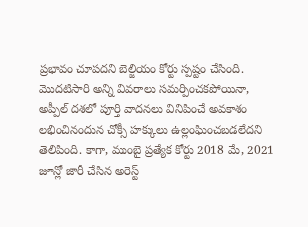ప్రభావం చూపదని బెల్జియం కోర్టు స్పష్టం చేసింది. మొదటిసారి అన్ని వివరాలు సమర్పించకపోయినా, అప్పీల్ దశలో పూర్తి వాదనలు వినిపించే అవకాశం లభించినందున చోక్సీ హక్కులు ఉల్లంఘించబడలేదని తెలిపింది. కాగా, ముంబై ప్రత్యేక కోర్టు 2018 మే, 2021 జూన్లో జారీ చేసిన అరెస్ట్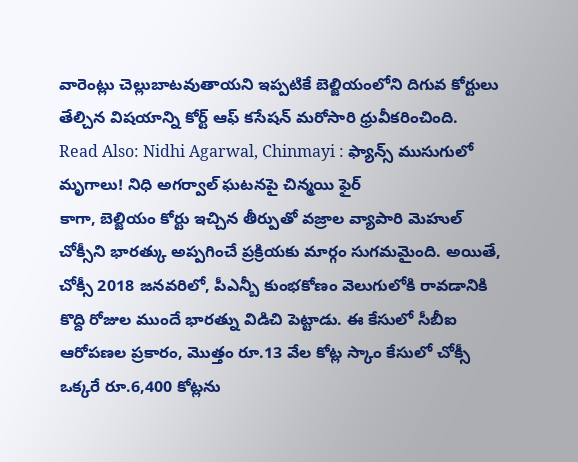వారెంట్లు చెల్లుబాటవుతాయని ఇప్పటికే బెల్జియంలోని దిగువ కోర్టులు తేల్చిన విషయాన్ని కోర్ట్ ఆఫ్ కసేషన్ మరోసారి ధ్రువీకరించింది.
Read Also: Nidhi Agarwal, Chinmayi : ఫ్యాన్స్ ముసుగులో మృగాలు! నిధి అగర్వాల్ ఘటనపై చిన్మయి ఫైర్
కాగా, బెల్జియం కోర్టు ఇచ్చిన తీర్పుతో వజ్రాల వ్యాపారి మెహుల్ చోక్సీని భారత్కు అప్పగించే ప్రక్రియకు మార్గం సుగమమైంది. అయితే, చోక్సీ 2018 జనవరిలో, పీఎన్బీ కుంభకోణం వెలుగులోకి రావడానికి కొద్ది రోజుల ముందే భారత్ను విడిచి పెట్టాడు. ఈ కేసులో సీబీఐ ఆరోపణల ప్రకారం, మొత్తం రూ.13 వేల కోట్ల స్కాం కేసులో చోక్సీ ఒక్కరే రూ.6,400 కోట్లను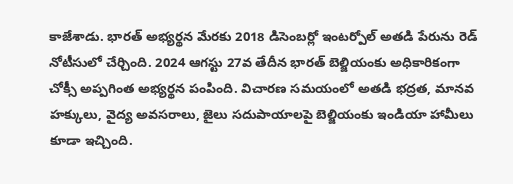కాజేశాడు. భారత్ అభ్యర్థన మేరకు 2018 డిసెంబర్లో ఇంటర్పోల్ అతడి పేరును రెడ్ నోటీసులో చేర్చింది. 2024 ఆగస్టు 27వ తేదీన భారత్ బెల్జియంకు అధికారికంగా చోక్సీ అప్పగింత అభ్యర్థన పంపింది. విచారణ సమయంలో అతడి భద్రత, మానవ హక్కులు, వైద్య అవసరాలు, జైలు సదుపాయాలపై బెల్జియంకు ఇండియా హామీలు కూడా ఇచ్చింది.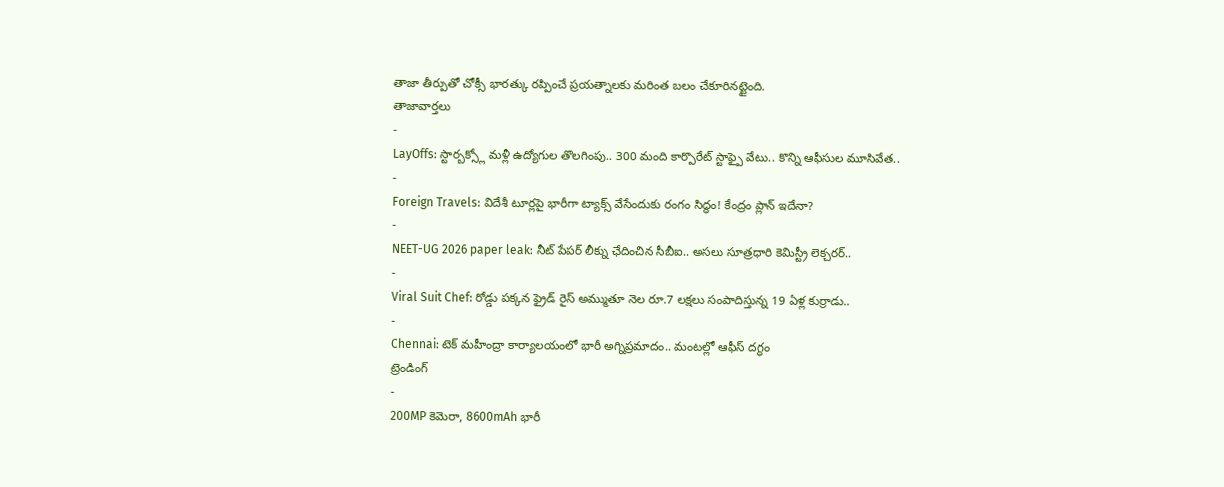తాజా తీర్పుతో చోక్సీ భారత్కు రప్పించే ప్రయత్నాలకు మరింత బలం చేకూరినట్టైంది.
తాజావార్తలు
-
LayOffs: స్టార్బక్స్లో మళ్లీ ఉద్యోగుల తొలగింపు.. 300 మంది కార్పొరేట్ స్టాఫ్పై వేటు.. కొన్ని ఆఫీసుల మూసివేత..
-
Foreign Travels: విదేశీ టూర్లపై భారీగా ట్యాక్స్ వేసేందుకు రంగం సిద్ధం! కేంద్రం ప్లాన్ ఇదేనా?
-
NEET-UG 2026 paper leak: నీట్ పేపర్ లీక్ను ఛేదించిన సీబీఐ.. అసలు సూత్రధారి కెమిస్ట్రీ లెక్చరర్..
-
Viral Suit Chef: రోడ్డు పక్కన ఫ్రైడ్ రైస్ అమ్ముతూ నెల రూ.7 లక్షలు సంపాదిస్తున్న 19 ఏళ్ల కుర్రాడు..
-
Chennai: టెక్ మహీంద్రా కార్యాలయంలో భారీ అగ్నిప్రమాదం.. మంటల్లో ఆఫీస్ దగ్ధం
ట్రెండింగ్
-
200MP కెమెరా, 8600mAh భారీ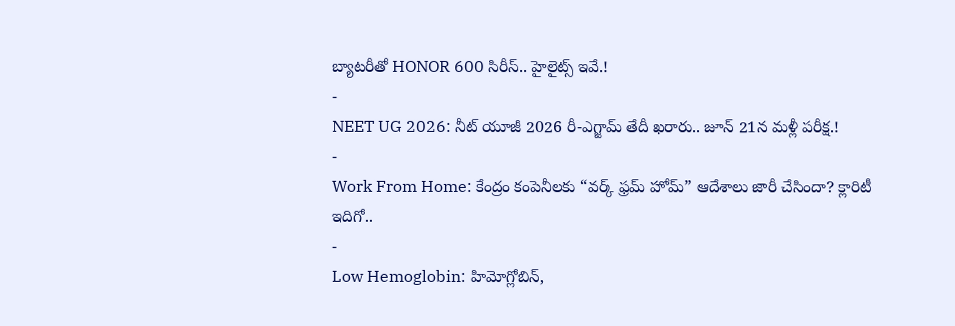బ్యాటరీతో HONOR 600 సిరీస్.. హైలైట్స్ ఇవే.!
-
NEET UG 2026: నీట్ యూజీ 2026 రీ-ఎగ్జామ్ తేదీ ఖరారు.. జూన్ 21న మళ్లీ పరీక్ష.!
-
Work From Home: కేంద్రం కంపెనీలకు “వర్క్ ఫ్రమ్ హోమ్” ఆదేశాలు జారీ చేసిందా? క్లారిటీ ఇదిగో..
-
Low Hemoglobin: హిమోగ్లోబిన్,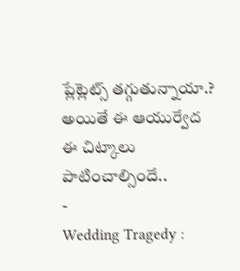ప్లేట్లెట్స్ తగ్గుతున్నాయా.? అయితే ఈ ఆయుర్వేద ఈ చిట్కాలు పాటించాల్సిందే..
-
Wedding Tragedy :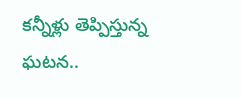కన్నీళ్లు తెప్పిస్తున్న ఘటన..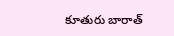కూతురు బారాత్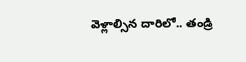వెళ్లాల్సిన దారిలో.. తండ్రి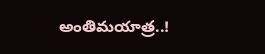అంతిమయాత్ర..!